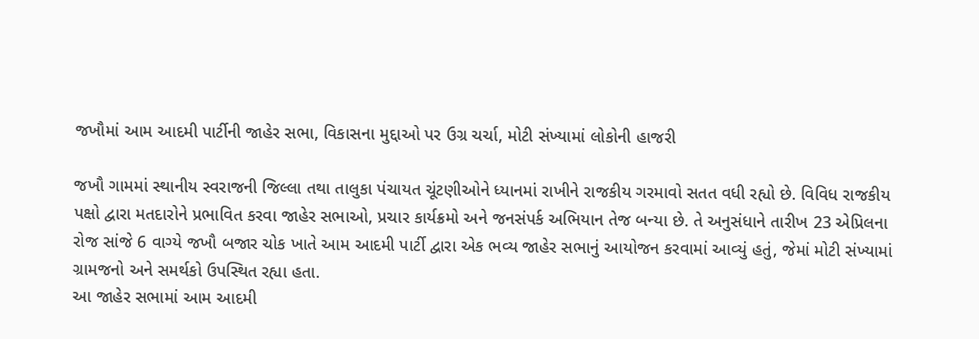જખૌમાં આમ આદમી પાર્ટીની જાહેર સભા, વિકાસના મુદ્દાઓ પર ઉગ્ર ચર્ચા, મોટી સંખ્યામાં લોકોની હાજરી

જખૌ ગામમાં સ્થાનીય સ્વરાજની જિલ્લા તથા તાલુકા પંચાયત ચૂંટણીઓને ધ્યાનમાં રાખીને રાજકીય ગરમાવો સતત વધી રહ્યો છે. વિવિધ રાજકીય પક્ષો દ્વારા મતદારોને પ્રભાવિત કરવા જાહેર સભાઓ, પ્રચાર કાર્યક્રમો અને જનસંપર્ક અભિયાન તેજ બન્યા છે. તે અનુસંધાને તારીખ 23 એપ્રિલના રોજ સાંજે 6 વાગ્યે જખૌ બજાર ચોક ખાતે આમ આદમી પાર્ટી દ્વારા એક ભવ્ય જાહેર સભાનું આયોજન કરવામાં આવ્યું હતું, જેમાં મોટી સંખ્યામાં ગ્રામજનો અને સમર્થકો ઉપસ્થિત રહ્યા હતા.
આ જાહેર સભામાં આમ આદમી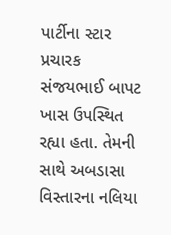પાર્ટીના સ્ટાર પ્રચારક સંજયભાઈ બાપટ ખાસ ઉપસ્થિત રહ્યા હતા. તેમની સાથે અબડાસા વિસ્તારના નલિયા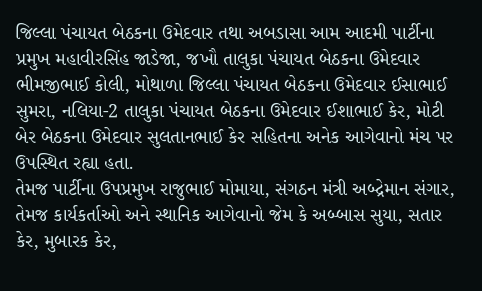જિલ્લા પંચાયત બેઠકના ઉમેદવાર તથા અબડાસા આમ આદમી પાર્ટીના પ્રમુખ મહાવીરસિંહ જાડેજા, જખૌ તાલુકા પંચાયત બેઠકના ઉમેદવાર ભીમજીભાઈ કોલી, મોથાળા જિલ્લા પંચાયત બેઠકના ઉમેદવાર ઈસાભાઈ સુમરા, નલિયા-2 તાલુકા પંચાયત બેઠકના ઉમેદવાર ઈશાભાઈ કેર, મોટી બેર બેઠકના ઉમેદવાર સુલતાનભાઈ કેર સહિતના અનેક આગેવાનો મંચ પર ઉપસ્થિત રહ્યા હતા.
તેમજ પાર્ટીના ઉપપ્રમુખ રાજુભાઈ મોમાયા, સંગઠન મંત્રી અબ્દ્રેમાન સંગાર, તેમજ કાર્યકર્તાઓ અને સ્થાનિક આગેવાનો જેમ કે અબ્બાસ સુયા, સતાર કેર, મુબારક કેર,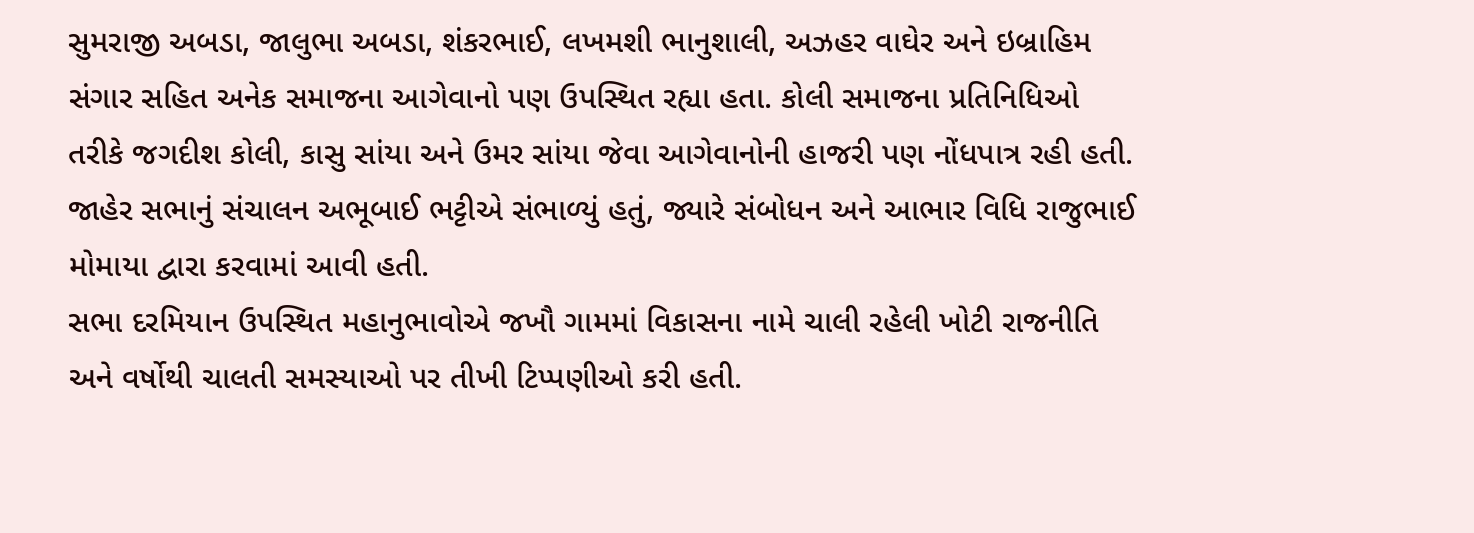સુમરાજી અબડા, જાલુભા અબડા, શંકરભાઈ, લખમશી ભાનુશાલી, અઝહર વાઘેર અને ઇબ્રાહિમ સંગાર સહિત અનેક સમાજના આગેવાનો પણ ઉપસ્થિત રહ્યા હતા. કોલી સમાજના પ્રતિનિધિઓ તરીકે જગદીશ કોલી, કાસુ સાંયા અને ઉમર સાંયા જેવા આગેવાનોની હાજરી પણ નોંધપાત્ર રહી હતી.
જાહેર સભાનું સંચાલન અભૂબાઈ ભટ્ટીએ સંભાળ્યું હતું, જ્યારે સંબોધન અને આભાર વિધિ રાજુભાઈ મોમાયા દ્વારા કરવામાં આવી હતી.
સભા દરમિયાન ઉપસ્થિત મહાનુભાવોએ જખૌ ગામમાં વિકાસના નામે ચાલી રહેલી ખોટી રાજનીતિ અને વર્ષોથી ચાલતી સમસ્યાઓ પર તીખી ટિપ્પણીઓ કરી હતી.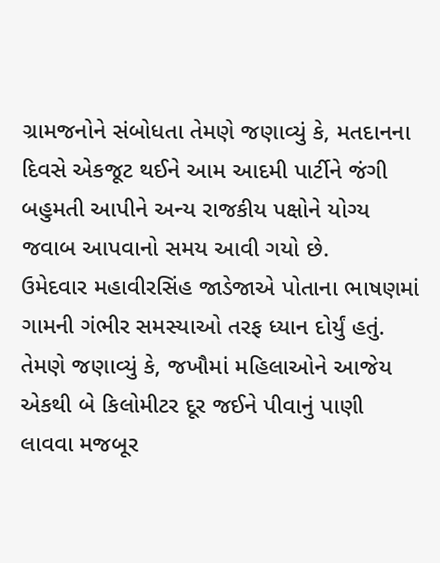ગ્રામજનોને સંબોધતા તેમણે જણાવ્યું કે, મતદાનના દિવસે એકજૂટ થઈને આમ આદમી પાર્ટીને જંગી બહુમતી આપીને અન્ય રાજકીય પક્ષોને યોગ્ય જવાબ આપવાનો સમય આવી ગયો છે.
ઉમેદવાર મહાવીરસિંહ જાડેજાએ પોતાના ભાષણમાં ગામની ગંભીર સમસ્યાઓ તરફ ધ્યાન દોર્યું હતું. તેમણે જણાવ્યું કે, જખૌમાં મહિલાઓને આજેય એકથી બે કિલોમીટર દૂર જઈને પીવાનું પાણી લાવવા મજબૂર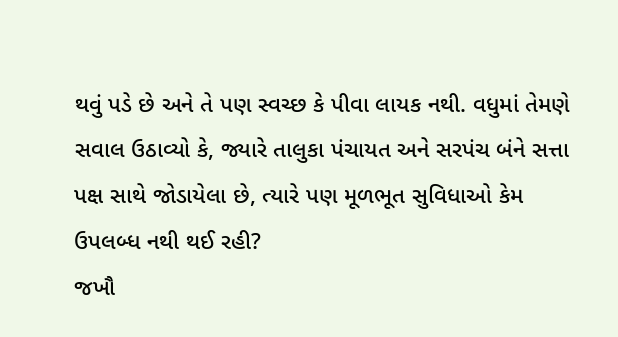થવું પડે છે અને તે પણ સ્વચ્છ કે પીવા લાયક નથી. વધુમાં તેમણે સવાલ ઉઠાવ્યો કે, જ્યારે તાલુકા પંચાયત અને સરપંચ બંને સત્તા પક્ષ સાથે જોડાયેલા છે, ત્યારે પણ મૂળભૂત સુવિધાઓ કેમ ઉપલબ્ધ નથી થઈ રહી?
જખૌ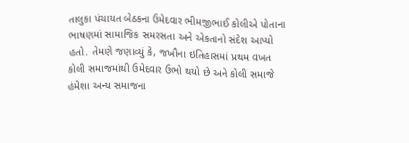તાલુકા પંચાયત બેઠકના ઉમેદવાર ભીમજીભાઈ કોલીએ પોતાના ભાષણમાં સામાજિક સમરસતા અને એકતાનો સંદેશ આપ્યો હતો. તેમણે જણાવ્યું કે, જખૌના ઇતિહાસમાં પ્રથમ વખત કોલી સમાજમાંથી ઉમેદવાર ઉભો થયો છે અને કોલી સમાજે હંમેશા અન્ય સમાજના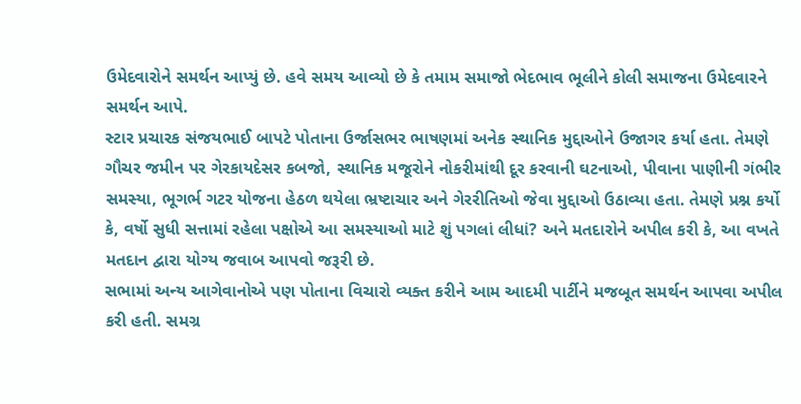ઉમેદવારોને સમર્થન આપ્યું છે. હવે સમય આવ્યો છે કે તમામ સમાજો ભેદભાવ ભૂલીને કોલી સમાજના ઉમેદવારને સમર્થન આપે.
સ્ટાર પ્રચારક સંજયભાઈ બાપટે પોતાના ઉર્જાસભર ભાષણમાં અનેક સ્થાનિક મુદ્દાઓને ઉજાગર કર્યા હતા. તેમણે ગૌચર જમીન પર ગેરકાયદેસર કબજો, સ્થાનિક મજૂરોને નોકરીમાંથી દૂર કરવાની ઘટનાઓ, પીવાના પાણીની ગંભીર સમસ્યા, ભૂગર્ભ ગટર યોજના હેઠળ થયેલા ભ્રષ્ટાચાર અને ગેરરીતિઓ જેવા મુદ્દાઓ ઉઠાવ્યા હતા. તેમણે પ્રશ્ન કર્યો કે, વર્ષો સુધી સત્તામાં રહેલા પક્ષોએ આ સમસ્યાઓ માટે શું પગલાં લીધાં? અને મતદારોને અપીલ કરી કે, આ વખતે મતદાન દ્વારા યોગ્ય જવાબ આપવો જરૂરી છે.
સભામાં અન્ય આગેવાનોએ પણ પોતાના વિચારો વ્યક્ત કરીને આમ આદમી પાર્ટીને મજબૂત સમર્થન આપવા અપીલ કરી હતી. સમગ્ર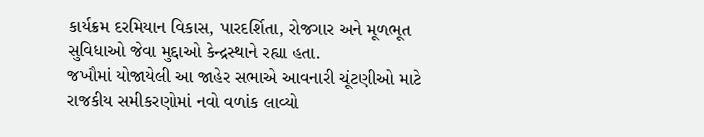કાર્યક્રમ દરમિયાન વિકાસ, પારદર્શિતા, રોજગાર અને મૂળભૂત સુવિધાઓ જેવા મુદ્દાઓ કેન્દ્રસ્થાને રહ્યા હતા.
જખૌમાં યોજાયેલી આ જાહેર સભાએ આવનારી ચૂંટણીઓ માટે રાજકીય સમીકરણોમાં નવો વળાંક લાવ્યો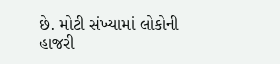છે. મોટી સંખ્યામાં લોકોની હાજરી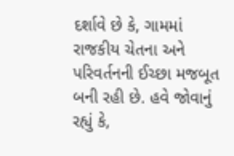દર્શાવે છે કે, ગામમાં રાજકીય ચેતના અને પરિવર્તનની ઈચ્છા મજબૂત બની રહી છે. હવે જોવાનું રહ્યું કે,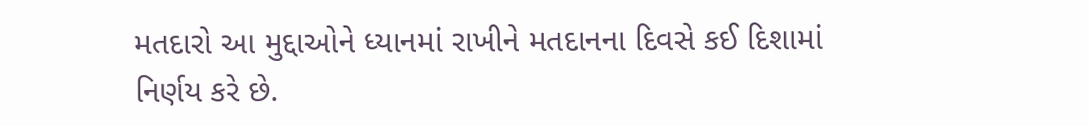મતદારો આ મુદ્દાઓને ધ્યાનમાં રાખીને મતદાનના દિવસે કઈ દિશામાં નિર્ણય કરે છે.